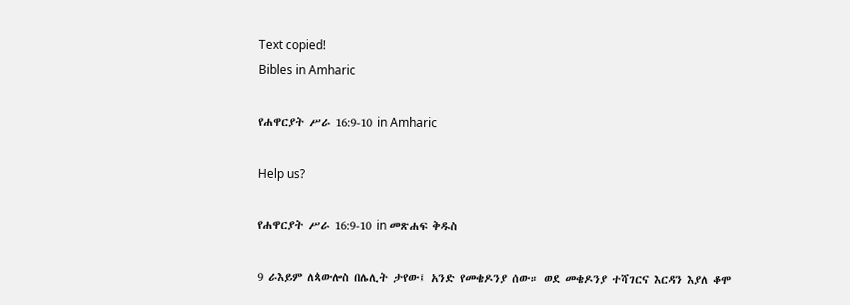Text copied!
Bibles in Amharic

የሐዋርያት ሥራ 16:9-10 in Amharic

Help us?

የሐዋርያት ሥራ 16:9-10 in መጽሐፍ ቅዱስ

9 ራእይም ለጳውሎስ በሌሊት ታየው፤ አንድ የመቄዶንያ ሰው። ወደ መቄዶንያ ተሻገርና እርዳን እያለ ቆሞ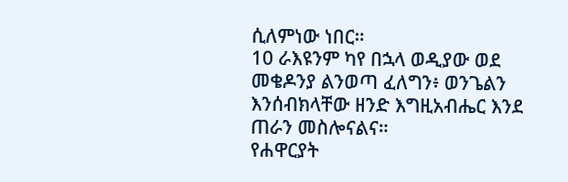ሲለምነው ነበር።
10 ራእዩንም ካየ በኋላ ወዲያው ወደ መቄዶንያ ልንወጣ ፈለግን፥ ወንጌልን እንሰብክላቸው ዘንድ እግዚአብሔር እንደ ጠራን መስሎናልና።
የሐዋርያት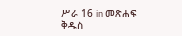ሥራ 16 in መጽሐፍ ቅዱስ